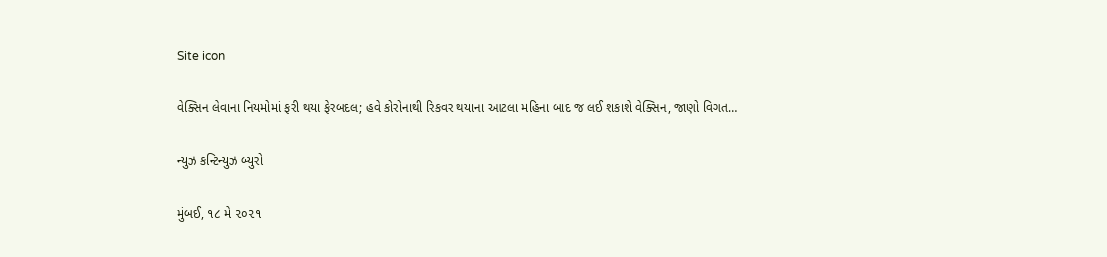Site icon

વેક્સિન લેવાના નિયમોમાં ફરી થયા ફેરબદલ; હવે કોરોનાથી રિકવર થયાના આટલા મહિના બાદ જ લઈ શકાશે વેક્સિન, જાણો વિગત…

ન્યુઝ કન્ટિન્યુઝ બ્યુરો

મુંબઈ, ૧૮ મે ૨૦૨૧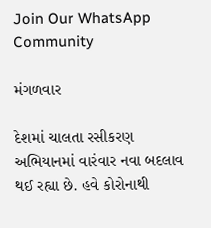Join Our WhatsApp Community

મંગળવાર

દેશમાં ચાલતા રસીકરણ અભિયાનમાં વારંવાર નવા બદલાવ થઈ રહ્યા છે. હવે કોરોનાથી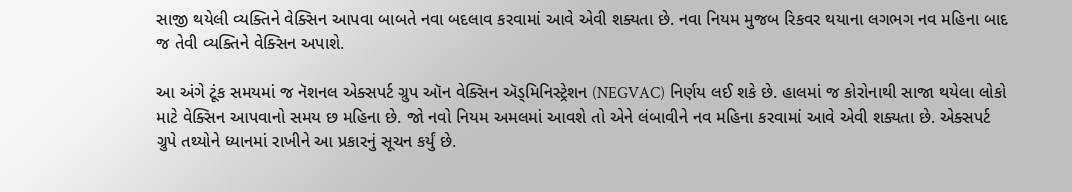સાજી થયેલી વ્યક્તિને વેક્સિન આપવા બાબતે નવા બદલાવ કરવામાં આવે એવી શક્યતા છે. નવા નિયમ મુજબ રિકવર થયાના લગભગ નવ મહિના બાદ જ તેવી વ્યક્તિને વેક્સિન અપાશે.

આ અંગે ટૂંક સમયમાં જ નૅશનલ એક્સપર્ટ ગ્રુપ ઑન વેક્સિન ઍડ્મિનિસ્ટ્રેશન (NEGVAC) નિર્ણય લઈ શકે છે. હાલમાં જ કોરોનાથી સાજા થયેલા લોકો માટે વેક્સિન આપવાનો સમય છ મહિના છે. જો નવો નિયમ અમલમાં આવશે તો એને લંબાવીને નવ મહિના કરવામાં આવે એવી શક્યતા છે. એક્સપર્ટ ગ્રુપે તથ્યોને ધ્યાનમાં રાખીને આ પ્રકારનું સૂચન કર્યું છે.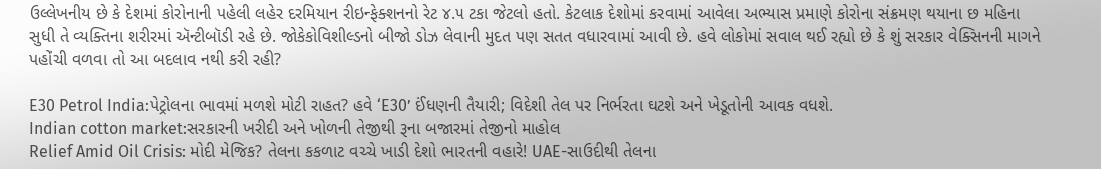ઉલ્લેખનીય છે કે દેશમાં કોરોનાની પહેલી લહેર દરમિયાન રીઇન્ફેક્શનનો રેટ ૪.૫ ટકા જેટલો હતો. કેટલાક દેશોમાં કરવામાં આવેલા અભ્યાસ પ્રમાણે કોરોના સંક્રમણ થયાના છ મહિના સુધી તે વ્યક્તિના શરીરમાં ઍન્ટીબૉડી રહે છે. જોકેકોવિશીલ્ડનો બીજો ડોઝ લેવાની મુદત પણ સતત વધારવામાં આવી છે. હવે લોકોમાં સવાલ થઈ રહ્યો છે કે શું સરકાર વેક્સિનની માગને પહોંચી વળવા તો આ બદલાવ નથી કરી રહી?

E30 Petrol India:પેટ્રોલના ભાવમાં મળશે મોટી રાહત? હવે ‘E30’ ઈંધણની તૈયારી; વિદેશી તેલ પર નિર્ભરતા ઘટશે અને ખેડૂતોની આવક વધશે.
Indian cotton market:સરકારની ખરીદી અને ખોળની તેજીથી રૂના બજારમાં તેજીનો માહોલ
Relief Amid Oil Crisis: મોદી મેજિક? તેલના કકળાટ વચ્ચે ખાડી દેશો ભારતની વહારે! UAE-સાઉદીથી તેલના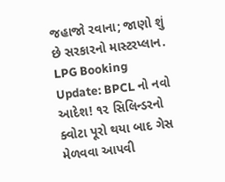જહાજો રવાના; જાણો શું છે સરકારનો માસ્ટરપ્લાન.
LPG Booking Update: BPCL નો નવો આદેશ! ૧૨ સિલિન્ડરનો ક્વોટા પૂરો થયા બાદ ગેસ મેળવવા આપવી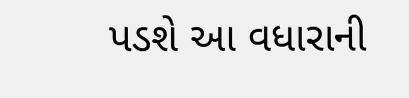પડશે આ વધારાની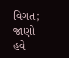વિગત; જાણો હવે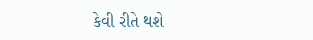કેવી રીતે થશે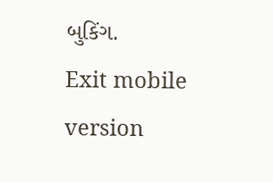બુકિંગ.
Exit mobile version